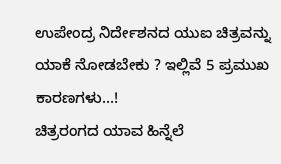ಉಪೇಂದ್ರ ನಿರ್ದೇಶನದ ಯುಐ ಚಿತ್ರವನ್ನು ಯಾಕೆ ನೋಡಬೇಕು ? ಇಲ್ಲಿವೆ 5 ಪ್ರಮುಖ ಕಾರಣಗಳು...!
ಚಿತ್ರರಂಗದ ಯಾವ ಹಿನ್ನೆಲೆ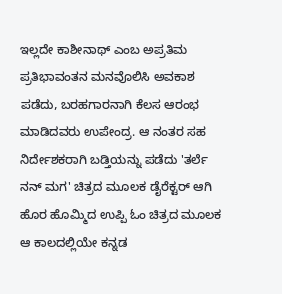ಇಲ್ಲದೇ ಕಾಶೀನಾಥ್ ಎಂಬ ಅಪ್ರತಿಮ ಪ್ರತಿಭಾವಂತನ ಮನವೊಲಿಸಿ ಅವಕಾಶ ಪಡೆದು, ಬರಹಗಾರನಾಗಿ ಕೆಲಸ ಆರಂಭ ಮಾಡಿದವರು ಉಪೇಂದ್ರ. ಆ ನಂತರ ಸಹ ನಿರ್ದೇಶಕರಾಗಿ ಬಡ್ತಿಯನ್ನು ಪಡೆದು 'ತರ್ಲೆ ನನ್ ಮಗ' ಚಿತ್ರದ ಮೂಲಕ ಡೈರೆಕ್ಟರ್ ಆಗಿ ಹೊರ ಹೊಮ್ಮಿದ ಉಪ್ಪಿ ಓಂ ಚಿತ್ರದ ಮೂಲಕ ಆ ಕಾಲದಲ್ಲಿಯೇ ಕನ್ನಡ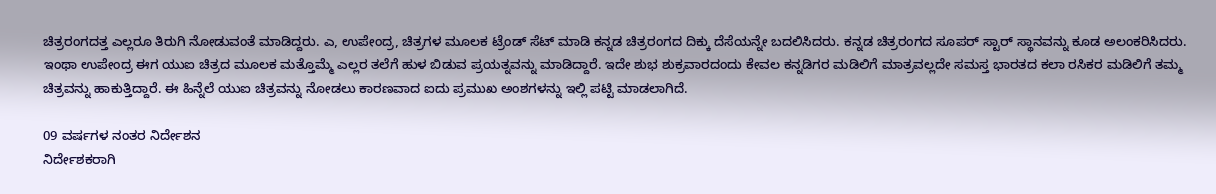ಚಿತ್ರರಂಗದತ್ತ ಎಲ್ಲರೂ ತಿರುಗಿ ನೋಡುವಂತೆ ಮಾಡಿದ್ದರು. ಎ, ಉಪೇಂದ್ರ, ಚಿತ್ರಗಳ ಮೂಲಕ ಟ್ರೆಂಡ್ ಸೆಟ್ ಮಾಡಿ ಕನ್ನಡ ಚಿತ್ರರಂಗದ ದಿಕ್ಕು ದೆಸೆಯನ್ನೇ ಬದಲಿಸಿದರು. ಕನ್ನಡ ಚಿತ್ರರಂಗದ ಸೂಪರ್ ಸ್ಟಾರ್ ಸ್ಥಾನವನ್ನು ಕೂಡ ಅಲಂಕರಿಸಿದರು.
ಇಂಥಾ ಉಪೇಂದ್ರ ಈಗ ಯುಐ ಚಿತ್ರದ ಮೂಲಕ ಮತ್ತೊಮ್ಮೆ ಎಲ್ಲರ ತಲೆಗೆ ಹುಳ ಬಿಡುವ ಪ್ರಯತ್ನವನ್ನು ಮಾಡಿದ್ದಾರೆ. ಇದೇ ಶುಭ ಶುಕ್ರವಾರದಂದು ಕೇವಲ ಕನ್ನಡಿಗರ ಮಡಿಲಿಗೆ ಮಾತ್ರವಲ್ಲದೇ ಸಮಸ್ತ ಭಾರತದ ಕಲಾ ರಸಿಕರ ಮಡಿಲಿಗೆ ತಮ್ಮ ಚಿತ್ರವನ್ನು ಹಾಕುತ್ತಿದ್ದಾರೆ. ಈ ಹಿನ್ನೆಲೆ ಯುಐ ಚಿತ್ರವನ್ನು ನೋಡಲು ಕಾರಣವಾದ ಐದು ಪ್ರಮುಖ ಅಂಶಗಳನ್ನು ಇಲ್ಲಿ ಪಟ್ಟಿ ಮಾಡಲಾಗಿದೆ.

09 ವರ್ಷಗಳ ನಂತರ ನಿರ್ದೇಶನ
ನಿರ್ದೇಶಕರಾಗಿ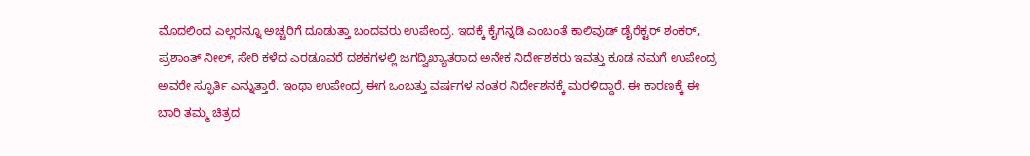ಮೊದಲಿಂದ ಎಲ್ಲರನ್ನೂ ಅಚ್ಚರಿಗೆ ದೂಡುತ್ತಾ ಬಂದವರು ಉಪೇಂದ್ರ. ಇದಕ್ಕೆ ಕೈಗನ್ನಡಿ ಎಂಬಂತೆ ಕಾಲಿವುಡ್ ಡೈರೆಕ್ಟರ್ ಶಂಕರ್, ಪ್ರಶಾಂತ್ ನೀಲ್, ಸೇರಿ ಕಳೆದ ಎರಡೂವರೆ ದಶಕಗಳಲ್ಲಿ ಜಗದ್ವಿಖ್ಯಾತರಾದ ಅನೇಕ ನಿರ್ದೇಶಕರು ಇವತ್ತು ಕೂಡ ನಮಗೆ ಉಪೇಂದ್ರ ಅವರೇ ಸ್ಫೂರ್ತಿ ಎನ್ನುತ್ತಾರೆ. ಇಂಥಾ ಉಪೇಂದ್ರ ಈಗ ಒಂಬತ್ತು ವರ್ಷಗಳ ನಂತರ ನಿರ್ದೇಶನಕ್ಕೆ ಮರಳಿದ್ದಾರೆ. ಈ ಕಾರಣಕ್ಕೆ ಈ ಬಾರಿ ತಮ್ಮ ಚಿತ್ರದ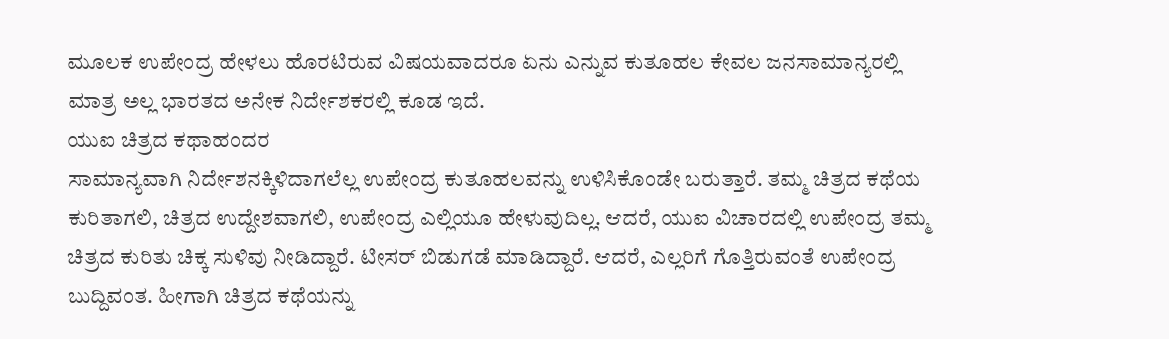ಮೂಲಕ ಉಪೇಂದ್ರ ಹೇಳಲು ಹೊರಟಿರುವ ವಿಷಯವಾದರೂ ಏನು ಎನ್ನುವ ಕುತೂಹಲ ಕೇವಲ ಜನಸಾಮಾನ್ಯರಲ್ಲಿ ಮಾತ್ರ ಅಲ್ಲ ಭಾರತದ ಅನೇಕ ನಿರ್ದೇಶಕರಲ್ಲಿ ಕೂಡ ಇದೆ.
ಯುಐ ಚಿತ್ರದ ಕಥಾಹಂದರ
ಸಾಮಾನ್ಯವಾಗಿ ನಿರ್ದೇಶನಕ್ಕಿಳಿದಾಗಲೆಲ್ಲ ಉಪೇಂದ್ರ ಕುತೂಹಲವನ್ನು ಉಳಿಸಿಕೊಂಡೇ ಬರುತ್ತಾರೆ. ತಮ್ಮ ಚಿತ್ರದ ಕಥೆಯ ಕುರಿತಾಗಲಿ, ಚಿತ್ರದ ಉದ್ದೇಶವಾಗಲಿ, ಉಪೇಂದ್ರ ಎಲ್ಲಿಯೂ ಹೇಳುವುದಿಲ್ಲ. ಆದರೆ, ಯುಐ ವಿಚಾರದಲ್ಲಿ ಉಪೇಂದ್ರ ತಮ್ಮ ಚಿತ್ರದ ಕುರಿತು ಚಿಕ್ಕ ಸುಳಿವು ನೀಡಿದ್ದಾರೆ. ಟೀಸರ್ ಬಿಡುಗಡೆ ಮಾಡಿದ್ದಾರೆ. ಆದರೆ, ಎಲ್ಲರಿಗೆ ಗೊತ್ತಿರುವಂತೆ ಉಪೇಂದ್ರ ಬುದ್ದಿವಂತ. ಹೀಗಾಗಿ ಚಿತ್ರದ ಕಥೆಯನ್ನು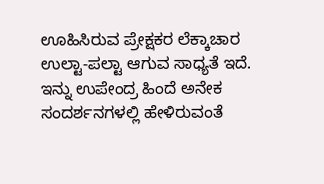ಊಹಿಸಿರುವ ಪ್ರೇಕ್ಷಕರ ಲೆಕ್ಕಾಚಾರ ಉಲ್ಟಾ-ಪಲ್ಟಾ ಆಗುವ ಸಾಧ್ಯತೆ ಇದೆ. ಇನ್ನು ಉಪೇಂದ್ರ ಹಿಂದೆ ಅನೇಕ ಸಂದರ್ಶನಗಳಲ್ಲಿ ಹೇಳಿರುವಂತೆ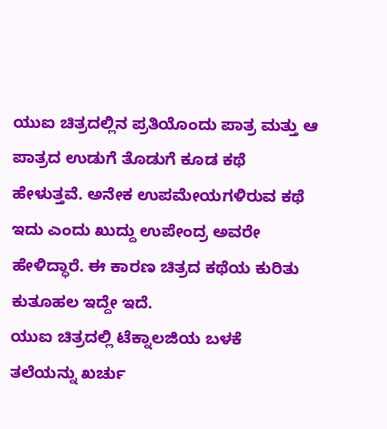ಯುಐ ಚಿತ್ರದಲ್ಲಿನ ಪ್ರತಿಯೊಂದು ಪಾತ್ರ ಮತ್ತು ಆ ಪಾತ್ರದ ಉಡುಗೆ ತೊಡುಗೆ ಕೂಡ ಕಥೆ ಹೇಳುತ್ತವೆ. ಅನೇಕ ಉಪಮೇಯಗಳಿರುವ ಕಥೆ ಇದು ಎಂದು ಖುದ್ದು ಉಪೇಂದ್ರ ಅವರೇ ಹೇಳಿದ್ಧಾರೆ. ಈ ಕಾರಣ ಚಿತ್ರದ ಕಥೆಯ ಕುರಿತು ಕುತೂಹಲ ಇದ್ದೇ ಇದೆ.
ಯುಐ ಚಿತ್ರದಲ್ಲಿ ಟೆಕ್ನಾಲಜಿಯ ಬಳಕೆ
ತಲೆಯನ್ನು ಖರ್ಚು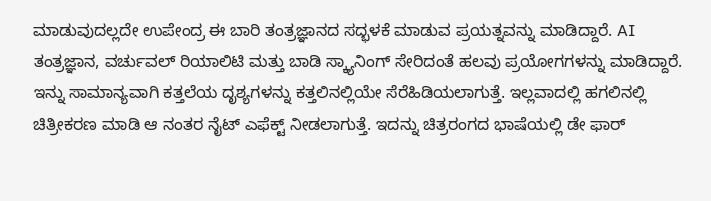ಮಾಡುವುದಲ್ಲದೇ ಉಪೇಂದ್ರ ಈ ಬಾರಿ ತಂತ್ರಜ್ಞಾನದ ಸದ್ಭಳಕೆ ಮಾಡುವ ಪ್ರಯತ್ನವನ್ನು ಮಾಡಿದ್ದಾರೆ. AI ತಂತ್ರಜ್ಞಾನ, ವರ್ಚುವಲ್ ರಿಯಾಲಿಟಿ ಮತ್ತು ಬಾಡಿ ಸ್ಕ್ಯಾನಿಂಗ್ ಸೇರಿದಂತೆ ಹಲವು ಪ್ರಯೋಗಗಳನ್ನು ಮಾಡಿದ್ದಾರೆ. ಇನ್ನು ಸಾಮಾನ್ಯವಾಗಿ ಕತ್ತಲೆಯ ದೃಶ್ಯಗಳನ್ನು ಕತ್ತಲಿನಲ್ಲಿಯೇ ಸೆರೆಹಿಡಿಯಲಾಗುತ್ತೆ. ಇಲ್ಲವಾದಲ್ಲಿ ಹಗಲಿನಲ್ಲಿ ಚಿತ್ರೀಕರಣ ಮಾಡಿ ಆ ನಂತರ ನೈಟ್ ಎಫೆಕ್ಟ್ ನೀಡಲಾಗುತ್ತೆ. ಇದನ್ನು ಚಿತ್ರರಂಗದ ಭಾಷೆಯಲ್ಲಿ ಡೇ ಫಾರ್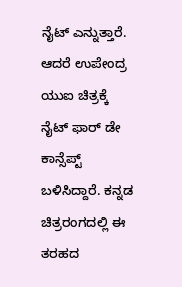ನೈಟ್ ಎನ್ನುತ್ತಾರೆ. ಆದರೆ ಉಪೇಂದ್ರ ಯುಐ ಚಿತ್ರಕ್ಕೆ ನೈಟ್ ಫಾರ್ ಡೇ ಕಾನ್ಸೆಪ್ಟ್ ಬಳಿಸಿದ್ದಾರೆ. ಕನ್ನಡ ಚಿತ್ರರಂಗದಲ್ಲಿ ಈ ತರಹದ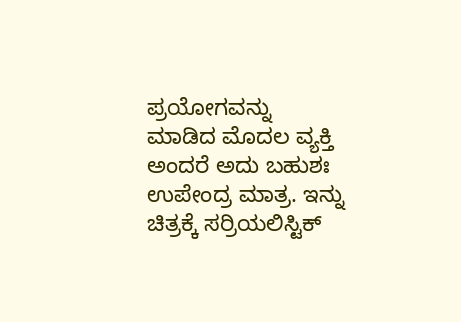ಪ್ರಯೋಗವನ್ನು ಮಾಡಿದ ಮೊದಲ ವ್ಯಕ್ತಿ ಅಂದರೆ ಅದು ಬಹುಶಃ ಉಪೇಂದ್ರ ಮಾತ್ರ. ಇನ್ನು ಚಿತ್ರಕ್ಕೆ ಸರ್ರಿಯಲಿಸ್ಟಿಕ್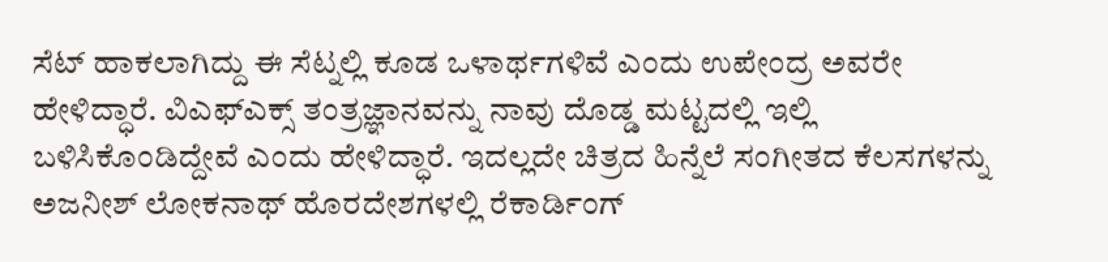ಸೆಟ್ ಹಾಕಲಾಗಿದ್ದು ಈ ಸೆಟ್ನಲ್ಲಿ ಕೂಡ ಒಳಾರ್ಥಗಳಿವೆ ಎಂದು ಉಪೇಂದ್ರ ಅವರೇ ಹೇಳಿದ್ಧಾರೆ. ವಿಎಫ್ಎಕ್ಸ್ ತಂತ್ರಜ್ಞಾನವನ್ನು ನಾವು ದೊಡ್ಡ ಮಟ್ಟದಲ್ಲಿ ಇಲ್ಲಿ ಬಳಿಸಿಕೊಂಡಿದ್ದೇವೆ ಎಂದು ಹೇಳಿದ್ಧಾರೆ. ಇದಲ್ಲದೇ ಚಿತ್ರದ ಹಿನ್ನೆಲೆ ಸಂಗೀತದ ಕೆಲಸಗಳನ್ನು ಅಜನೀಶ್ ಲೋಕನಾಥ್ ಹೊರದೇಶಗಳಲ್ಲಿ ರೆಕಾರ್ಡಿಂಗ್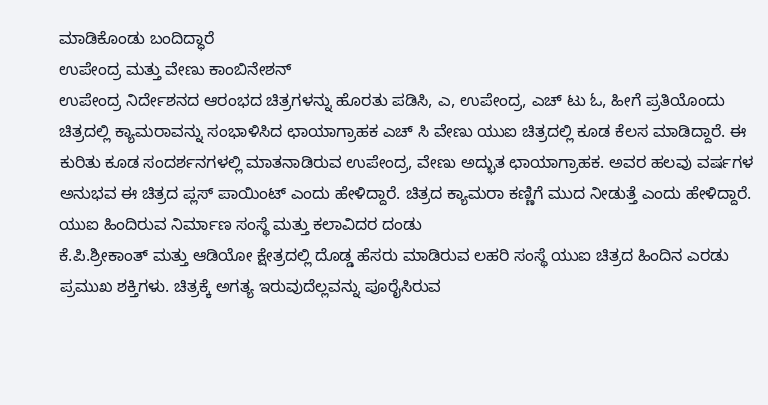ಮಾಡಿಕೊಂಡು ಬಂದಿದ್ಧಾರೆ
ಉಪೇಂದ್ರ ಮತ್ತು ವೇಣು ಕಾಂಬಿನೇಶನ್
ಉಪೇಂದ್ರ ನಿರ್ದೇಶನದ ಆರಂಭದ ಚಿತ್ರಗಳನ್ನು ಹೊರತು ಪಡಿಸಿ, ಎ, ಉಪೇಂದ್ರ, ಎಚ್ ಟು ಓ, ಹೀಗೆ ಪ್ರತಿಯೊಂದು ಚಿತ್ರದಲ್ಲಿ ಕ್ಯಾಮರಾವನ್ನು ಸಂಭಾಳಿಸಿದ ಛಾಯಾಗ್ರಾಹಕ ಎಚ್ ಸಿ ವೇಣು ಯುಐ ಚಿತ್ರದಲ್ಲಿ ಕೂಡ ಕೆಲಸ ಮಾಡಿದ್ದಾರೆ. ಈ ಕುರಿತು ಕೂಡ ಸಂದರ್ಶನಗಳಲ್ಲಿ ಮಾತನಾಡಿರುವ ಉಪೇಂದ್ರ, ವೇಣು ಅದ್ಭುತ ಛಾಯಾಗ್ರಾಹಕ. ಅವರ ಹಲವು ವರ್ಷಗಳ ಅನುಭವ ಈ ಚಿತ್ರದ ಪ್ಲಸ್ ಪಾಯಿಂಟ್ ಎಂದು ಹೇಳಿದ್ದಾರೆ. ಚಿತ್ರದ ಕ್ಯಾಮರಾ ಕಣ್ಣಿಗೆ ಮುದ ನೀಡುತ್ತೆ ಎಂದು ಹೇಳಿದ್ದಾರೆ.
ಯುಐ ಹಿಂದಿರುವ ನಿರ್ಮಾಣ ಸಂಸ್ಥೆ ಮತ್ತು ಕಲಾವಿದರ ದಂಡು
ಕೆ.ಪಿ.ಶ್ರೀಕಾಂತ್ ಮತ್ತು ಆಡಿಯೋ ಕ್ಷೇತ್ರದಲ್ಲಿ ದೊಡ್ಡ ಹೆಸರು ಮಾಡಿರುವ ಲಹರಿ ಸಂಸ್ಥೆ ಯುಐ ಚಿತ್ರದ ಹಿಂದಿನ ಎರಡು ಪ್ರಮುಖ ಶಕ್ತಿಗಳು. ಚಿತ್ರಕ್ಕೆ ಅಗತ್ಯ ಇರುವುದೆಲ್ಲವನ್ನು ಪೂರೈಸಿರುವ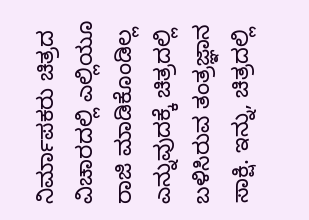ನಿರ್ಮಾಪಕರು ಚಿತ್ರದ ವಿಚಾರದಲ್ಲಿ ಎಲ್ಲಿಯೂ ರಾಜಿ ಮಾಡಿಕೊಂಡಿಲ್ಲ ಎನ್ನುವುದಕ್ಕೆ ಚಿತ್ರದಲ್ಲಿ ಬಳಿಸಿರುವ ತಂತ್ರಜ್ಞಾನ ಸಾಕ್ಷಿ. ಇನ್ನು, ಚಿತ್ರದಲ್ಲಿ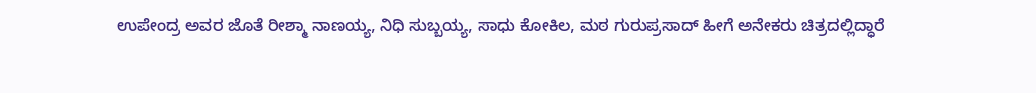ಉಪೇಂದ್ರ ಅವರ ಜೊತೆ ರೀಶ್ಮಾ ನಾಣಯ್ಯ, ನಿಧಿ ಸುಬ್ಬಯ್ಯ, ಸಾಧು ಕೋಕಿಲ, ಮಠ ಗುರುಪ್ರಸಾದ್ ಹೀಗೆ ಅನೇಕರು ಚಿತ್ರದಲ್ಲಿದ್ಧಾರೆ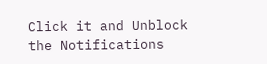Click it and Unblock the Notifications